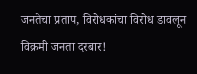जनतेचा प्रताप, विरोधकांचा विरोध डावलून विक्रमी जनता दरबार!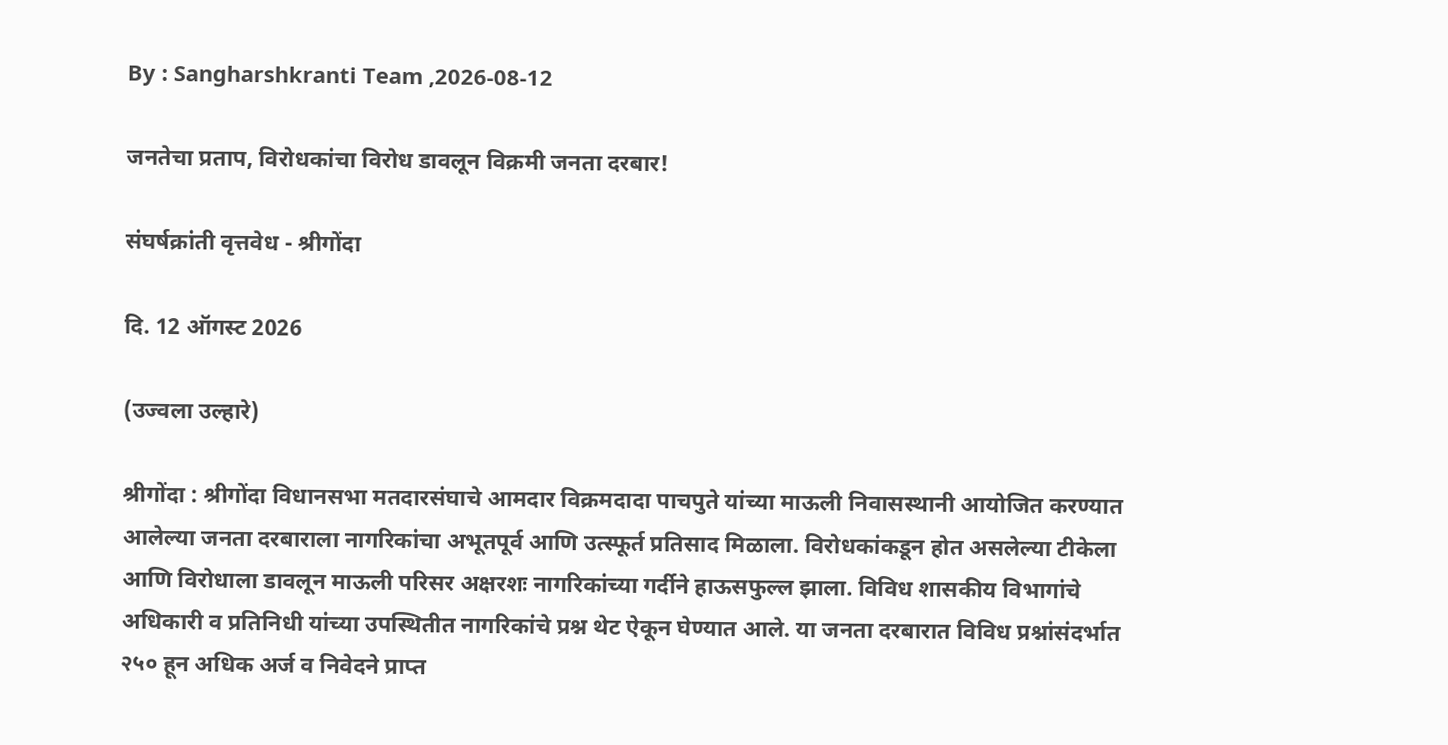By : Sangharshkranti Team ,2026-08-12

जनतेचा प्रताप, विरोधकांचा विरोध डावलून विक्रमी जनता दरबार!

संघर्षक्रांती वृत्तवेध - श्रीगोंदा

दि. 12 ऑगस्ट 2026

(उज्वला उल्हारे)

श्रीगोंदा : श्रीगोंदा विधानसभा मतदारसंघाचे आमदार विक्रमदादा पाचपुते यांच्या माऊली निवासस्थानी आयोजित करण्यात आलेल्या जनता दरबाराला नागरिकांचा अभूतपूर्व आणि उत्स्फूर्त प्रतिसाद मिळाला. विरोधकांकडून होत असलेल्या टीकेला आणि विरोधाला डावलून माऊली परिसर अक्षरशः नागरिकांच्या गर्दीने हाऊसफुल्ल झाला. विविध शासकीय विभागांचे अधिकारी व प्रतिनिधी यांच्या उपस्थितीत नागरिकांचे प्रश्न थेट ऐकून घेण्यात आले. या जनता दरबारात विविध प्रश्नांसंदर्भात २५० हून अधिक अर्ज व निवेदने प्राप्त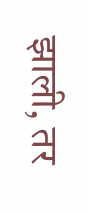झाली, तर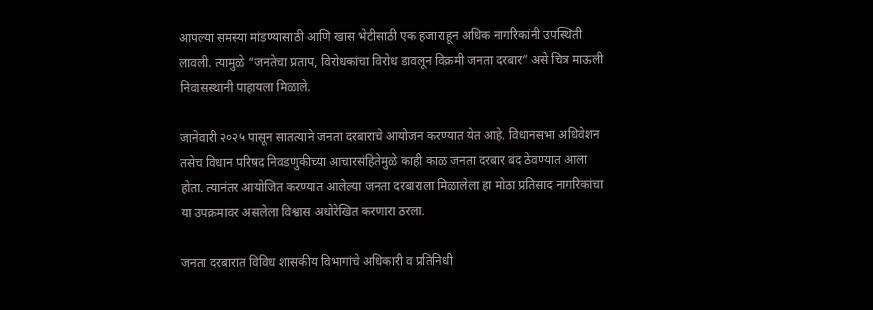आपल्या समस्या मांडण्यासाठी आणि खास भेटीसाठी एक हजाराहून अधिक नागरिकांनी उपस्थिती लावली. त्यामुळे “जनतेचा प्रताप, विरोधकांचा विरोध डावलून विक्रमी जनता दरबार” असे चित्र माऊली निवासस्थानी पाहायला मिळाले.

जानेवारी २०२५ पासून सातत्याने जनता दरबाराचे आयोजन करण्यात येत आहे. विधानसभा अधिवेशन तसेच विधान परिषद निवडणुकीच्या आचारसंहितेमुळे काही काळ जनता दरबार बंद ठेवण्यात आला होता. त्यानंतर आयोजित करण्यात आलेल्या जनता दरबाराला मिळालेला हा मोठा प्रतिसाद नागरिकांचा या उपक्रमावर असलेला विश्वास अधोरेखित करणारा ठरला.

जनता दरबारात विविध शासकीय विभागांचे अधिकारी व प्रतिनिधी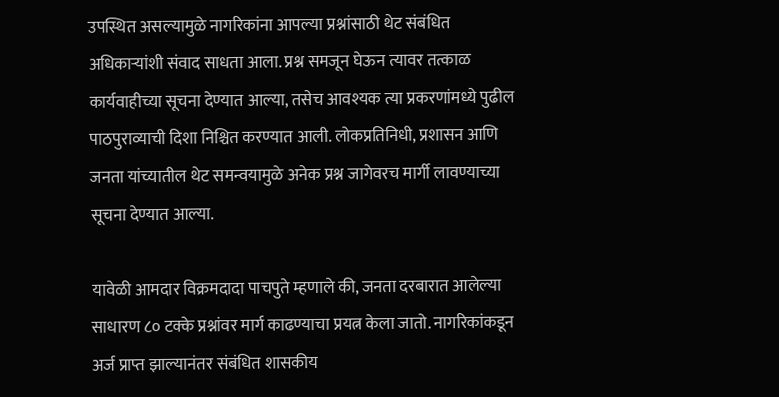उपस्थित असल्यामुळे नागरिकांना आपल्या प्रश्नांसाठी थेट संबंधित अधिकाऱ्यांशी संवाद साधता आला. प्रश्न समजून घेऊन त्यावर तत्काळ कार्यवाहीच्या सूचना देण्यात आल्या, तसेच आवश्यक त्या प्रकरणांमध्ये पुढील पाठपुराव्याची दिशा निश्चित करण्यात आली. लोकप्रतिनिधी, प्रशासन आणि जनता यांच्यातील थेट समन्वयामुळे अनेक प्रश्न जागेवरच मार्गी लावण्याच्या सूचना देण्यात आल्या.

यावेळी आमदार विक्रमदादा पाचपुते म्हणाले की, जनता दरबारात आलेल्या साधारण ८० टक्के प्रश्नांवर मार्ग काढण्याचा प्रयत्न केला जातो. नागरिकांकडून अर्ज प्राप्त झाल्यानंतर संबंधित शासकीय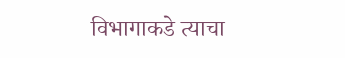विभागाकडे त्याचा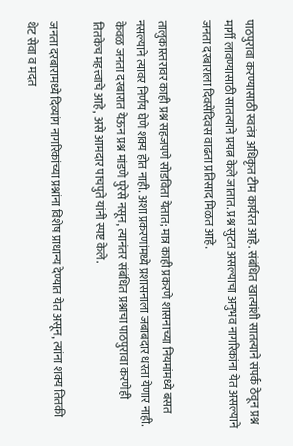पाठपुरावा करण्यासाठी स्वतंत्र अधिकृत टीम कार्यरत आहे. संबंधित खात्यांशी सातत्याने संपर्क ठेवून प्रश्न मार्गी लावण्यासाठी सातत्याने प्रयत्न केले जातात. प्रश्न सुटत असल्याचा अनुभव नागरिकांना येत असल्याने जनता दरबाराला दिवसेंदिवस वाढता प्रतिसाद मिळत आहे.

तालुकास्तरावर काही प्रश्न सहजपणे सोडविता येतात; मात्र काही प्रकरणे शासनाच्या नियमांमध्ये बसत नसल्याने त्यावर निर्णय घेणे शक्य होत नाही. अशा प्रकरणांमध्ये प्रशासनाला जबाबदार धरता येणार नाही. केवळ जनता दरबारात येऊन प्रश्न मांडणे पुरेसे नसून, त्यानंतर संबंधित प्रश्नाचा पाठपुरावा करणेही तितकेच महत्त्वाचे आहे, असे आमदार पाचपुते यांनी स्पष्ट केले.

जनता दरबारामध्ये दिव्यांग नागरिकांच्या प्रश्नांना विशेष प्राधान्य देण्यात येत असून, त्यांना शक्य तितकी थेट सेवा व मदत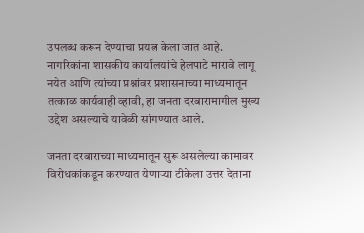उपलब्ध करून देण्याचा प्रयत्न केला जात आहे. नागरिकांना शासकीय कार्यालयांचे हेलपाटे मारावे लागू नयेत आणि त्यांच्या प्रश्नांवर प्रशासनाच्या माध्यमातून तत्काळ कार्यवाही व्हावी, हा जनता दरबारामागील मुख्य उद्देश असल्याचे यावेळी सांगण्यात आले.

जनता दरबाराच्या माध्यमातून सुरू असलेल्या कामावर विरोधकांकडून करण्यात येणाऱ्या टीकेला उत्तर देताना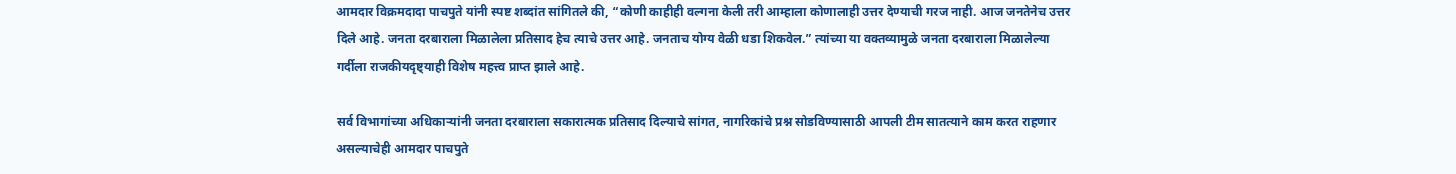आमदार विक्रमदादा पाचपुते यांनी स्पष्ट शब्दांत सांगितले की, “कोणी काहीही वल्गना केली तरी आम्हाला कोणालाही उत्तर देण्याची गरज नाही. आज जनतेनेच उत्तर दिले आहे. जनता दरबाराला मिळालेला प्रतिसाद हेच त्याचे उत्तर आहे. जनताच योग्य वेळी धडा शिकवेल.” त्यांच्या या वक्तव्यामुळे जनता दरबाराला मिळालेल्या गर्दीला राजकीयदृष्ट्याही विशेष महत्त्व प्राप्त झाले आहे.

सर्व विभागांच्या अधिकाऱ्यांनी जनता दरबाराला सकारात्मक प्रतिसाद दिल्याचे सांगत, नागरिकांचे प्रश्न सोडविण्यासाठी आपली टीम सातत्याने काम करत राहणार असल्याचेही आमदार पाचपुते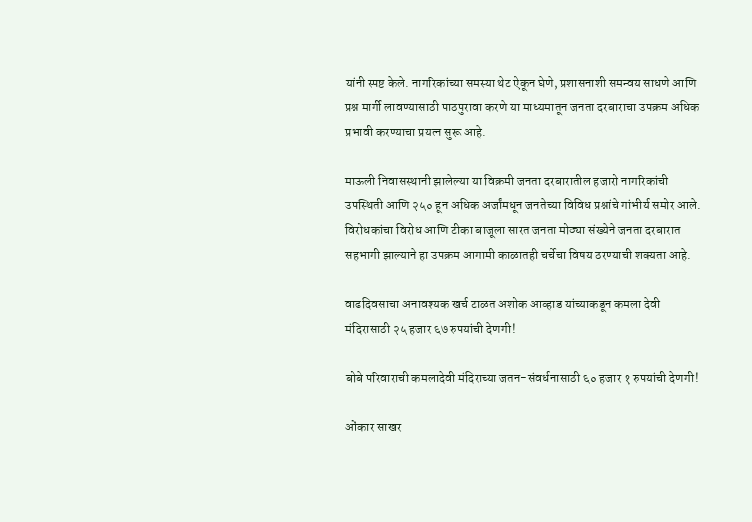यांनी स्पष्ट केले. नागरिकांच्या समस्या थेट ऐकून घेणे, प्रशासनाशी समन्वय साधणे आणि प्रश्न मार्गी लावण्यासाठी पाठपुरावा करणे या माध्यमातून जनता दरबाराचा उपक्रम अधिक प्रभावी करण्याचा प्रयत्न सुरू आहे.

माऊली निवासस्थानी झालेल्या या विक्रमी जनता दरबारातील हजारो नागरिकांची उपस्थिती आणि २५० हून अधिक अर्जांमधून जनतेच्या विविध प्रश्नांचे गांभीर्य समोर आले. विरोधकांचा विरोध आणि टीका बाजूला सारत जनता मोठ्या संख्येने जनता दरबारात सहभागी झाल्याने हा उपक्रम आगामी काळातही चर्चेचा विषय ठरण्याची शक्यता आहे.

वाढदिवसाचा अनावश्यक खर्च टाळत अशोक आव्हाड यांच्याकडून कमला देवी मंदिरासाठी २५ हजार ६७ रुपयांची देणगी!

बोबे परिवाराची कमलादेवी मंदिराच्या जतन-संवर्धनासाठी ६० हजार १ रुपयांची देणगी!

ओंकार साखर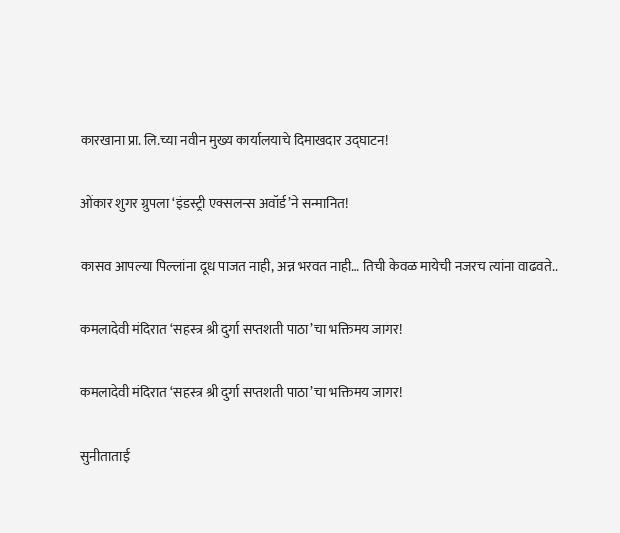कारखाना प्रा. लि.च्या नवीन मुख्य कार्यालयाचे दिमाखदार उद्घाटन!

ओंकार शुगर ग्रुपला ‘इंडस्ट्री एक्सलन्स अवॉर्ड’ने सन्मानित!

कासव आपल्या पिल्लांना दूध पाजत नाही, अन्न भरवत नाही… तिची केवळ मायेची नजरच त्यांना वाढवते..

कमलादेवी मंदिरात ‘सहस्त्र श्री दुर्गा सप्तशती पाठा’चा भक्तिमय जागर!

कमलादेवी मंदिरात ‘सहस्त्र श्री दुर्गा सप्तशती पाठा’चा भक्तिमय जागर!

सुनीताताई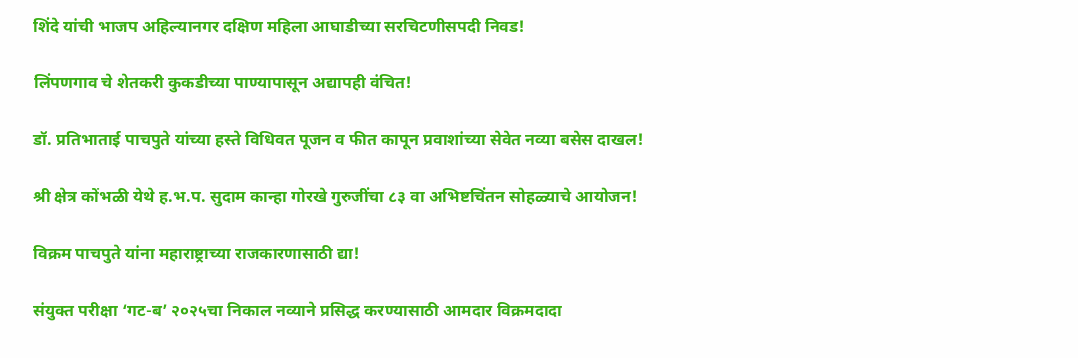शिंदे यांची भाजप अहिल्यानगर दक्षिण महिला आघाडीच्या सरचिटणीसपदी निवड!

लिंपणगाव चे शेतकरी कुकडीच्या पाण्यापासून अद्यापही वंचित!

डॉ. प्रतिभाताई पाचपुते यांच्या हस्ते विधिवत पूजन व फीत कापून प्रवाशांच्या सेवेत नव्या बसेस दाखल!

श्री क्षेत्र कोंभळी येथे ह.भ.प. सुदाम कान्हा गोरखे गुरुजींचा ८३ वा अभिष्टचिंतन सोहळ्याचे आयोजन!

विक्रम पाचपुते यांना महाराष्ट्राच्या राजकारणासाठी द्या!

संयुक्त परीक्षा ‘गट-ब’ २०२५चा निकाल नव्याने प्रसिद्ध करण्यासाठी आमदार विक्रमदादा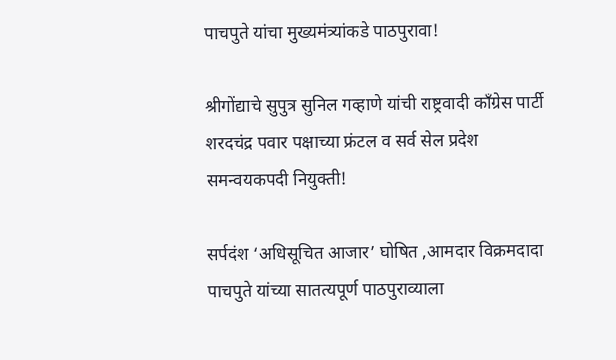पाचपुते यांचा मुख्यमंत्र्यांकडे पाठपुरावा!

श्रीगोंद्याचे सुपुत्र सुनिल गव्हाणे यांची राष्ट्रवादी काँग्रेस पार्टी शरदचंद्र पवार पक्षाच्या फ्रंटल व सर्व सेल प्रदेश समन्वयकपदी नियुक्ती!

सर्पदंश ‘अधिसूचित आजार’ घोषित ,आमदार विक्रमदादा पाचपुते यांच्या सातत्यपूर्ण पाठपुराव्याला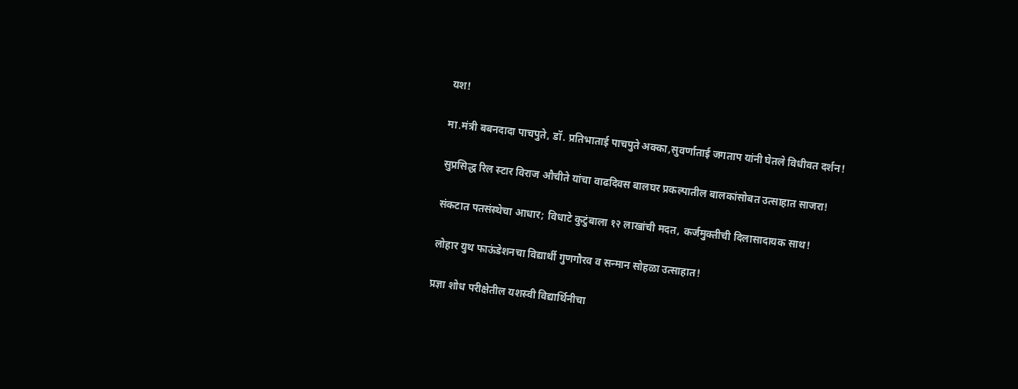यश!

मा.मंत्री बबनदादा पाचपुते, डॉ. प्रतिभाताई पाचपुते अक्का,सुवर्णाताई जगताप यांनी घेतले विधीवत दर्शन!

सुप्रसिद्ध रिल स्टार विराज औचीते यांचा वाढदिवस बालघर प्रकल्पातील बालकांसोबत उत्साहात साजरा!

संकटात पतसंस्थेचा आधार; विधाटे कुटुंबाला १२ लाखांची मदत, कर्जमुक्तीची दिलासादायक साथ!

लोहार युथ फाऊंडेशनचा विद्यार्थी गुणगौरव व सन्मान सोहळा उत्साहात!

प्रज्ञा शोध परीक्षेतील यशस्वी विद्यार्थिनीचा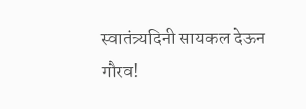स्वातंत्र्यदिनी सायकल देऊन गौरव!